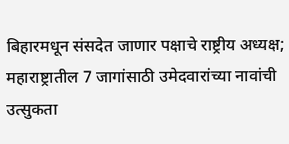बिहारमधून संसदेत जाणार पक्षाचे राष्ट्रीय अध्यक्ष; महाराष्ट्रातील 7 जागांसाठी उमेदवारांच्या नावांची उत्सुकता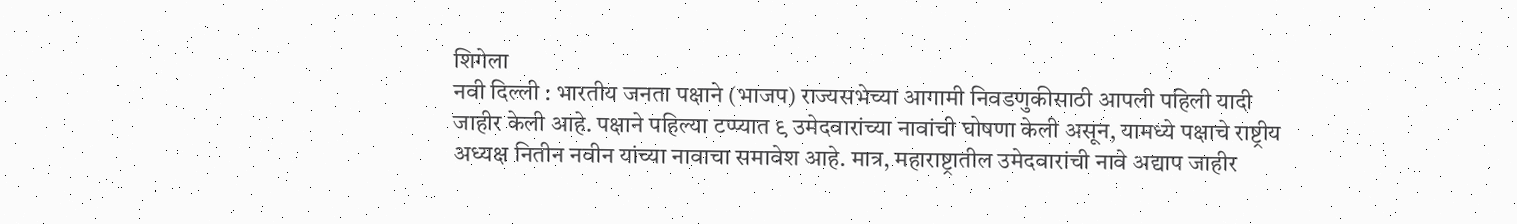शिगेला
नवी दिल्ली : भारतीय जनता पक्षाने (भाजप) राज्यसभेच्या आगामी निवडणुकीसाठी आपली पहिली यादी जाहीर केली आहे. पक्षाने पहिल्या टप्प्यात ९ उमेदवारांच्या नावांची घोषणा केली असून, यामध्ये पक्षाचे राष्ट्रीय अध्यक्ष नितीन नवीन यांच्या नावाचा समावेश आहे. मात्र, महाराष्ट्रातील उमेदवारांची नावे अद्याप जाहीर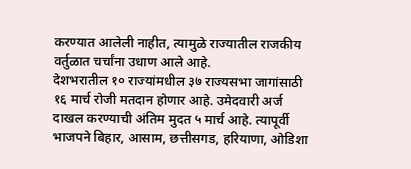करण्यात आलेली नाहीत, त्यामुळे राज्यातील राजकीय वर्तुळात चर्चांना उधाण आले आहे.
देशभरातील १० राज्यांमधील ३७ राज्यसभा जागांसाठी १६ मार्च रोजी मतदान होणार आहे. उमेदवारी अर्ज दाखल करण्याची अंतिम मुदत ५ मार्च आहे. त्यापूर्वी भाजपने बिहार, आसाम, छत्तीसगड, हरियाणा, ओडिशा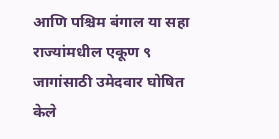आणि पश्चिम बंगाल या सहा राज्यांमधील एकूण ९ जागांसाठी उमेदवार घोषित केले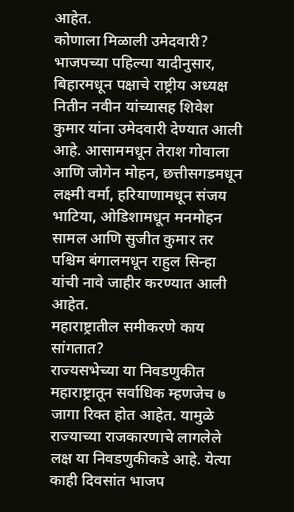आहेत.
कोणाला मिळाली उमेदवारी?
भाजपच्या पहिल्या यादीनुसार, बिहारमधून पक्षाचे राष्ट्रीय अध्यक्ष नितीन नवीन यांच्यासह शिवेश कुमार यांना उमेदवारी देण्यात आली आहे. आसाममधून तेराश गोवाला आणि जोगेन मोहन, छत्तीसगडमधून लक्ष्मी वर्मा, हरियाणामधून संजय भाटिया, ओडिशामधून मनमोहन सामल आणि सुजीत कुमार तर पश्चिम बंगालमधून राहुल सिन्हा यांची नावे जाहीर करण्यात आली आहेत.
महाराष्ट्रातील समीकरणे काय सांगतात?
राज्यसभेच्या या निवडणुकीत महाराष्ट्रातून सर्वाधिक म्हणजेच ७ जागा रिक्त होत आहेत. यामुळे राज्याच्या राजकारणाचे लागलेले लक्ष या निवडणुकीकडे आहे. येत्या काही दिवसांत भाजप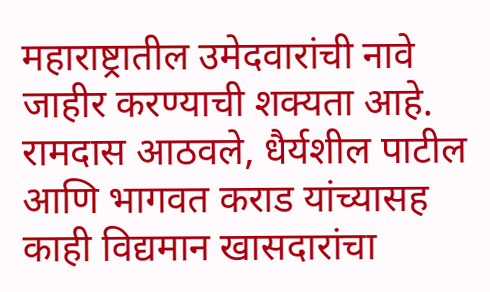महाराष्ट्रातील उमेदवारांची नावे जाहीर करण्याची शक्यता आहे. रामदास आठवले, धैर्यशील पाटील आणि भागवत कराड यांच्यासह काही विद्यमान खासदारांचा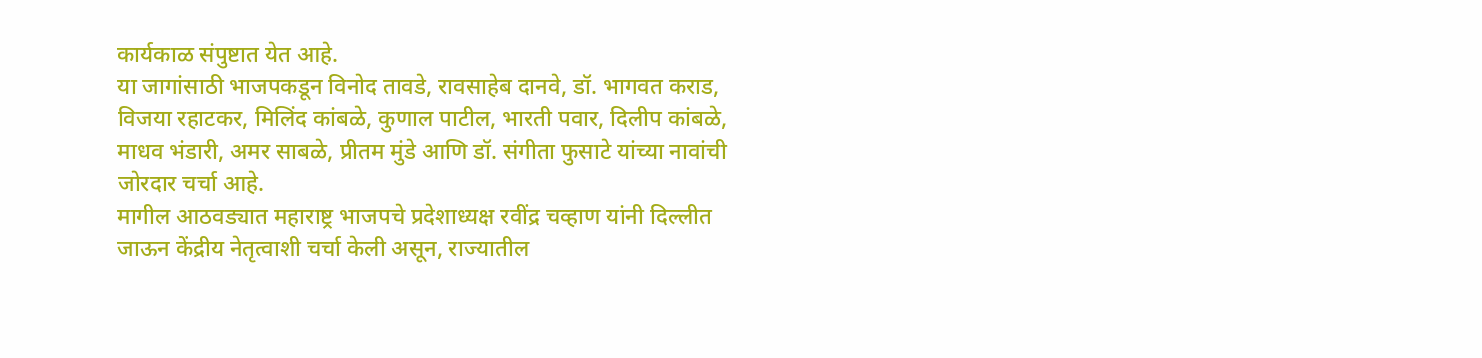कार्यकाळ संपुष्टात येत आहे.
या जागांसाठी भाजपकडून विनोद तावडे, रावसाहेब दानवे, डॉ. भागवत कराड, विजया रहाटकर, मिलिंद कांबळे, कुणाल पाटील, भारती पवार, दिलीप कांबळे, माधव भंडारी, अमर साबळे, प्रीतम मुंडे आणि डॉ. संगीता फुसाटे यांच्या नावांची जोरदार चर्चा आहे.
मागील आठवड्यात महाराष्ट्र भाजपचे प्रदेशाध्यक्ष रवींद्र चव्हाण यांनी दिल्लीत जाऊन केंद्रीय नेतृत्वाशी चर्चा केली असून, राज्यातील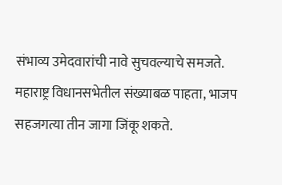संभाव्य उमेदवारांची नावे सुचवल्याचे समजते.
महाराष्ट्र विधानसभेतील संख्याबळ पाहता, भाजप सहजगत्या तीन जागा जिंकू शकते.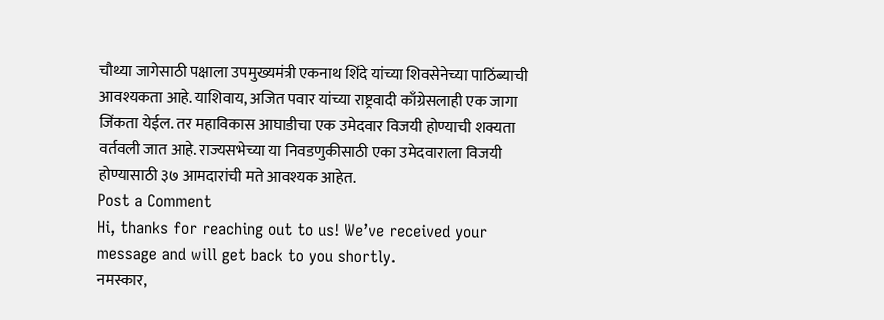चौथ्या जागेसाठी पक्षाला उपमुख्यमंत्री एकनाथ शिंदे यांच्या शिवसेनेच्या पाठिंब्याची आवश्यकता आहे. याशिवाय, अजित पवार यांच्या राष्ट्रवादी काँग्रेसलाही एक जागा जिंकता येईल. तर महाविकास आघाडीचा एक उमेदवार विजयी होण्याची शक्यता वर्तवली जात आहे. राज्यसभेच्या या निवडणुकीसाठी एका उमेदवाराला विजयी होण्यासाठी ३७ आमदारांची मते आवश्यक आहेत.
Post a Comment
Hi, thanks for reaching out to us! We’ve received your message and will get back to you shortly.
नमस्कार,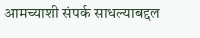आमच्याशी संपर्क साधल्याबद्दल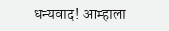धन्यवाद! आम्हाला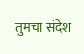तुमचा संदेश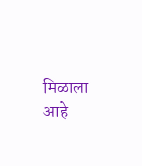मिळाला आहे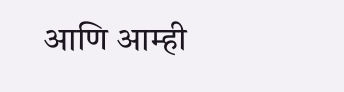आणि आम्ही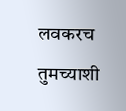लवकरच तुमच्याशी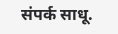संपर्क साधू.